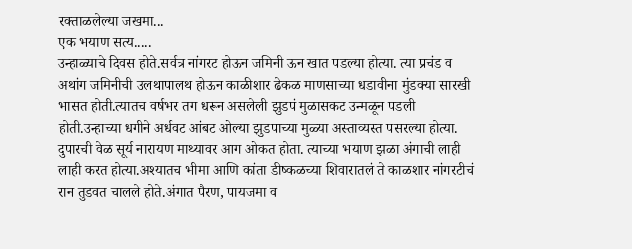रक्ताळलेल्या जखमा...
एक भयाण सत्य.....
उन्हाळ्याचे दिवस होते.सर्वत्र नांगरट होऊन जमिनी ऊन खात पडल्या होत्या. त्या प्रचंड व अथांग जमिनीची उलथापालथ होऊन काळीशार ढेकळ माणसाच्या धडावीना मुंडक्या सारखी भासत होती.त्यातच वर्षभर तग धरून असलेली झुडपं मुळासकट उन्मळून पडली होती.उन्हाच्या धगीने अर्धवट आंबट ओल्या झुडपाच्या मुळ्या अस्ताव्यस्त पसरल्या होत्या.
दुपारची वेळ सूर्य नारायण माथ्यावर आग ओकत होता. त्याच्या भयाण झळा अंगाची लाही लाही करत होत्या.अश्यातच भीमा आणि कांता डीष्कळच्या शिवारातलं ते काळशार नांगरटीचं रान तुडवत चालले होते.अंगात पैरण, पायजमा व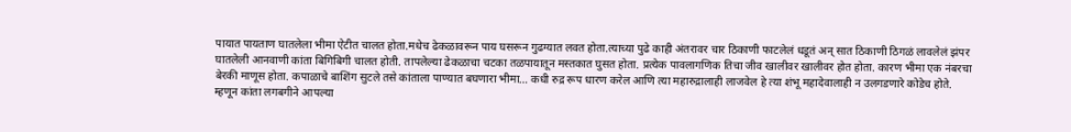पायात पायताण घातलेला भीमा ऐटीत चालत होता.मधेच ढेकळावरून पाय घसरून गुढग्यात लवत होता.त्याच्या पुढे काही अंतरावर चार ठिकाणी फाटलेलं धडूतं अन् सात ठिकाणी ठिगळं लावलेलं झंपर घातलेली आनवाणी कांता बिगिबिगी चालत होती. तापलेल्या ढेकळाचा चटका तळपायातून मस्तकात घुसत होता. प्रत्येक पावलागणिक तिचा जीव खालीवर खालीवर होत होता. कारण भीमा एक नंबरचा बेरकी माणूस होता. कपाळाचे बाशिंग सुटले तसे कांताला पाण्यात बघणारा भीमा... कधी रुद्र रूप धारण करेल आणि त्या महारुद्रालाही लाजवेल हे त्या शंभू महादेवालाही न उलगडणारे कोडेच होते. म्हणून कांता लगबगीने आपल्या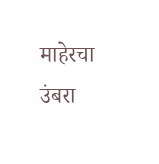माहेरचा उंबरा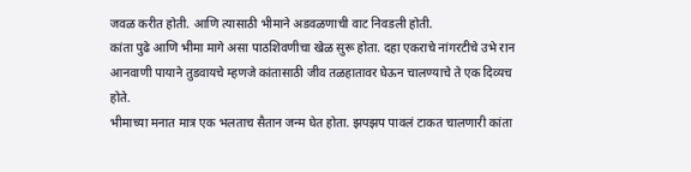जवळ करीत होती. आणि त्यासाठी भीमाने अडवळणाची वाट निवडली होती.
कांता पुढे आणि भीमा मागे असा पाठशिवणीचा खेळ सुरू होता. दहा एकराचे नांगरटीचे उभे रान आनवाणी पायाने तुडवायचे म्हणजे कांतासाठी जीव तळहातावर घेऊन चालण्याचे ते एक दिव्यच होते.
भीमाच्या मनात मात्र एक भलताच सैतान जन्म घेत होता. झपझप पावलं टाकत चालणारी कांता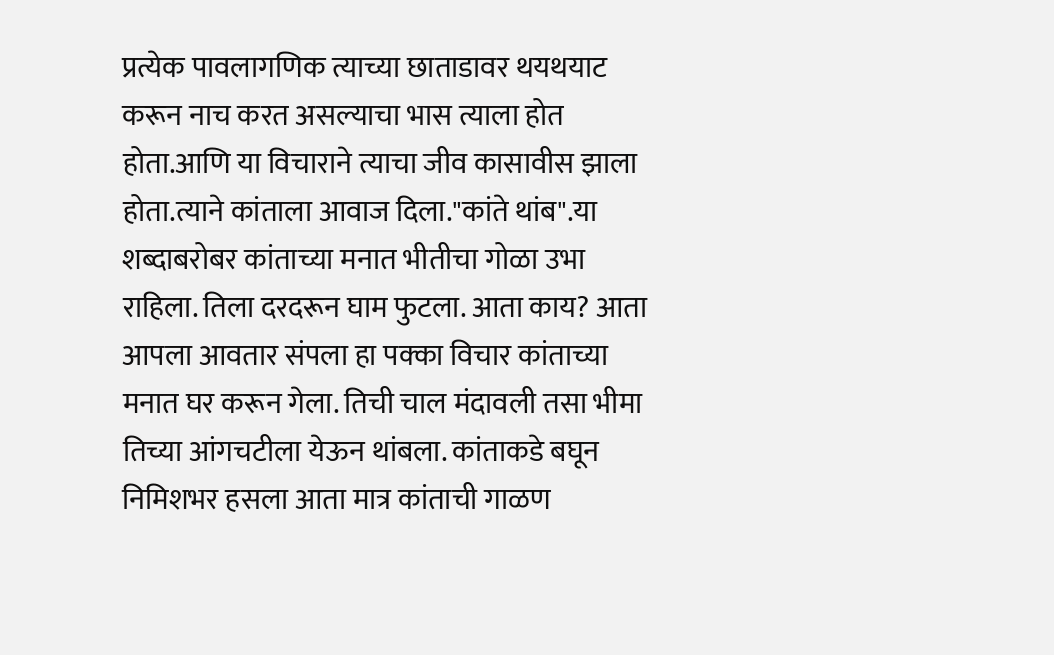प्रत्येक पावलागणिक त्याच्या छाताडावर थयथयाट करून नाच करत असल्याचा भास त्याला होत होता.आणि या विचाराने त्याचा जीव कासावीस झाला होता.त्याने कांताला आवाज दिला."कांते थांब".या शब्दाबरोबर कांताच्या मनात भीतीचा गोळा उभा राहिला. तिला दरदरून घाम फुटला. आता काय? आता आपला आवतार संपला हा पक्का विचार कांताच्या मनात घर करून गेला. तिची चाल मंदावली तसा भीमा तिच्या आंगचटीला येऊन थांबला. कांताकडे बघून निमिशभर हसला आता मात्र कांताची गाळण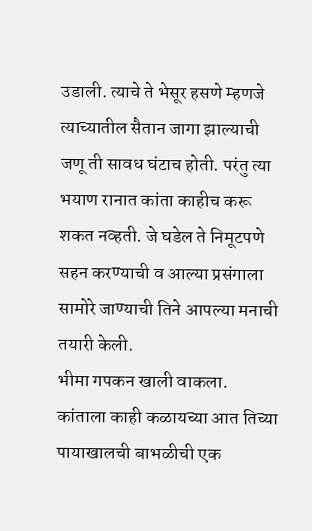उडाली. त्याचे ते भेसूर हसणे म्हणजे त्याच्यातील सैतान जागा झाल्याची जणू ती सावध घंटाच होती. परंतु त्या भयाण रानात कांता काहीच करू शकत नव्हती. जे घडेल ते निमूटपणे सहन करण्याची व आल्या प्रसंगाला सामोरे जाण्याची तिने आपल्या मनाची तयारी केली.
भीमा गपकन खाली वाकला. कांताला काही कळायच्या आत तिच्या पायाखालची बाभळीची एक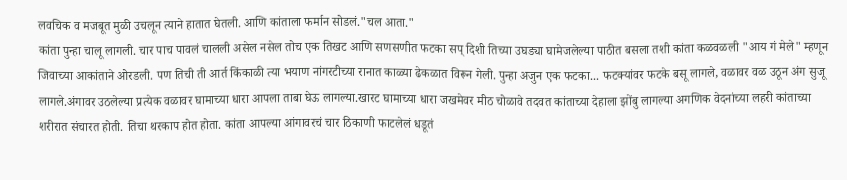लवचिक व मजबूत मुळी उचलून त्याने हातात घेतली. आणि कांताला फर्मान सोडलं."चल आता."
कांता पुन्हा चालू लागली. चार पाच पावलं चालली असेल नसेल तोच एक तिखट आणि सणसणीत फटका सप् दिशी तिच्या उघड्या घामेजलेल्या पाठीत बसला तशी कांता कळवळली "आय गं मेले" म्हणून जिवाच्या आकांताने ओरडली. पण तिची ती आर्त किंकाळी त्या भयाण नांगरटीच्या रानात काळ्या ढेकळात विरून गेली. पुन्हा अजुन एक फटका... फटक्यांवर फटके बसू लागले, वळावर वळ उठून अंग सुजू लागले.अंगावर उठलेल्या प्रत्येक वळावर घामाच्या धारा आपला ताबा घेऊ लागल्या.खारट घामाच्या धारा जखमेवर मीठ चोळावे तदवत कांताच्या देहाला झोंबु लागल्या अगणिक वेदनांच्या लहरी कांताच्या शरीरात संचारत होती. तिचा थरकाप होत होता. कांता आपल्या आंगावरचं चार ठिकाणी फाटलेलं धडूतं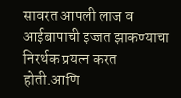सावरत आपली लाज व आईबापाची इज्जत झाकण्याचा निरर्थक प्रयत्न करत होती.आणि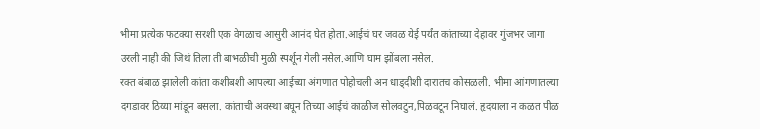भीमा प्रत्येक फटक्या सरशी एक वेगळाच आसुरी आनंद घेत होता.आईचं घर जवळ येई पर्यंत कांताच्या देहावर गुंजभर जागा उरली नाही की जिथं तिला ती बाभळीची मुळी स्पर्शून गेली नसेल.आणि घाम झोंबला नसेल.
रक्त बंबाळ झालेली कांता कशीबशी आपल्या आईच्या अंगणात पोहोचली अन धाड्दीशी दारातच कोसळली. भीमा आंगणातल्या दगडावर ठिय्या मांडून बसला. कांताची अवस्था बघून तिच्या आईचं काळीज सोलवटुन,पिळवटून निघालं. हृदयाला न कळत पीळ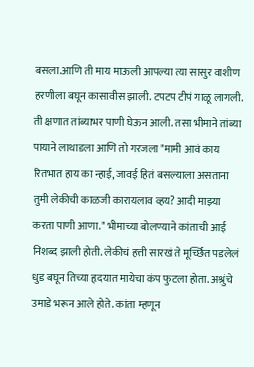बसला.आणि ती माय माऊली आपल्या त्या सासुर वाशीण हरणीला बघून कासावीस झाली. टपटप टीपं गाळू लागली. ती क्षणात तांब्याभर पाणी घेऊन आली. तसा भीमाने तांब्या पायाने लाथाडला आणि तो गरजला "मामी आवं काय रितभात हाय का न्हाई, जावई हितं बसल्याला असताना तुमी लेकीची काळजी कारायलाव व्हय? आदी माझ्या करता पाणी आणा." भीमाच्या बोलण्याने कांताची आई निशब्द झाली होती. लेकीचं हत्ती सारखं ते मूर्च्छित पडलेलं धुड बघून तिच्या हृदयात मायेचा कंप फुटला होता. अश्रुंचे उमाडे भरून आले होते. कांता म्हणून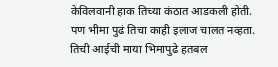केविलवानी हाक तिच्या कंठात आडकली होती. पण भीमा पुढं तिचा काही इलाज चालत नव्हता. तिची आईची माया भिमापुढे हतबल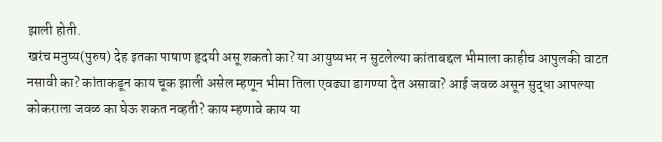झाली होती.
खरंच मनुष्य(पुरुष) देह इतका पाषाण हृदयी असू शकतो का? या आयुष्यभर न सुटलेल्या कांताबद्दल भीमाला काहीच आपुलकी वाटत नसावी का? कांताकडून काय चूक झाली असेल म्हणून भीमा तिला एवढ्या डागण्या देत असावा? आई जवळ असून सुद्धा आपल्या कोकराला जवळ का घेऊ शकत नव्हती? काय म्हणावे काय या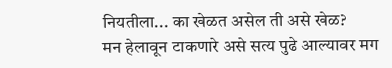नियतीला... का खेळत असेल ती असे खेळ?
मन हेलावून टाकणारे असे सत्य पुढे आल्यावर मग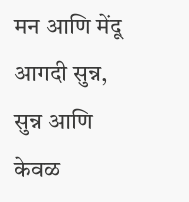मन आणि मेंदू आगदी सुन्न, सुन्न आणि केवळ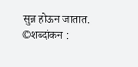सुन्न होऊन जातात.
©शब्दांकन :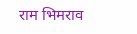राम भिमराव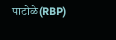पाटोळे(RBP)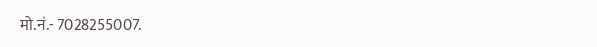मो.नं.- 7028255007.